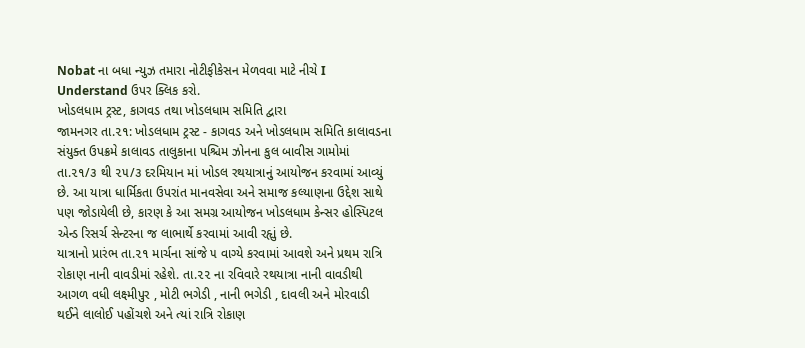Nobat ના બધા ન્યુઝ તમારા નોટીફીકેસન મેળવવા માટે નીચે I Understand ઉપર ક્લિક કરો.
ખોડલધામ ટ્રસ્ટ, કાગવડ તથા ખોડલધામ સમિતિ દ્વારા
જામનગર તા.૨૧: ખોડલધામ ટ્રસ્ટ - કાગવડ અને ખોડલધામ સમિતિ કાલાવડના સંયુક્ત ઉપક્રમે કાલાવડ તાલુકાના પશ્ચિમ ઝોનના કુલ બાવીસ ગામોમાં તા.૨૧/૩ થી ૨૫/૩ દરમિયાન માં ખોડલ રથયાત્રાનું આયોજન કરવામાં આવ્યું છે. આ યાત્રા ધાર્મિકતા ઉપરાંત માનવસેવા અને સમાજ કલ્યાણના ઉદ્દેશ સાથે પણ જોડાયેલી છે, કારણ કે આ સમગ્ર આયોજન ખોડલધામ કેન્સર હોસ્પિટલ એન્ડ રિસર્ચ સેન્ટરના જ લાભાર્થે કરવામાં આવી રહૃાું છે.
યાત્રાનો પ્રારંભ તા.૨૧ માર્ચના સાંજે ૫ વાગ્યે કરવામાં આવશે અને પ્રથમ રાત્રિ રોકાણ નાની વાવડીમાં રહેશે. તા.૨૨ ના રવિવારે રથયાત્રા નાની વાવડીથી આગળ વધી લક્ષ્મીપુર , મોટી ભગેડી , નાની ભગેડી , દાવલી અને મોરવાડી થઈને લાલોઈ પહોંચશે અને ત્યાં રાત્રિ રોકાણ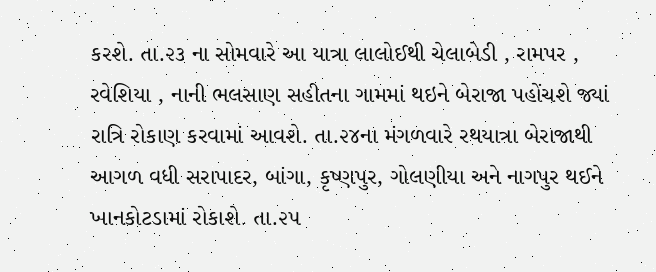કરશે. તા.૨૩ ના સોમવારે આ યાત્રા લાલોઈથી ચેલાબેડી , રામપર , રવેશિયા , નાની ભલસાણ સહીતના ગામમાં થઇને બેરાજા પહોંચશે જ્યાં રાત્રિ રોકાણ કરવામાં આવશે. તા.૨૪ના મંગળવારે રથયાત્રા બેરાજાથી આગળ વધી સરાપાદર, બાંગા, કૃષ્ણપુર, ગોલણીયા અને નાગપુર થઈને ખાનકોટડામાં રોકાશે. તા.૨૫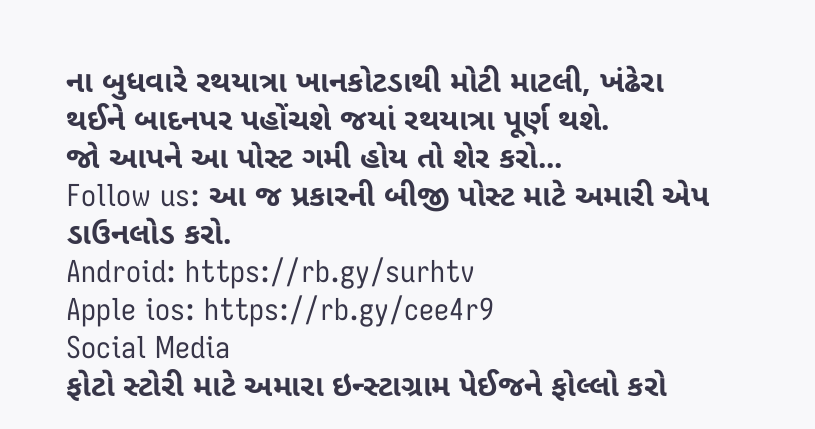ના બુધવારે રથયાત્રા ખાનકોટડાથી મોટી માટલી, ખંઢેરા થઈને બાદનપર પહોંચશે જયાં રથયાત્રા પૂર્ણ થશે.
જો આપને આ પોસ્ટ ગમી હોય તો શેર કરો...
Follow us: આ જ પ્રકારની બીજી પોસ્ટ માટે અમારી એપ ડાઉનલોડ કરો.
Android: https://rb.gy/surhtv
Apple ios: https://rb.gy/cee4r9
Social Media
ફોટો સ્ટોરી માટે અમારા ઇન્સ્ટાગ્રામ પેઈજને ફોલ્લો કરો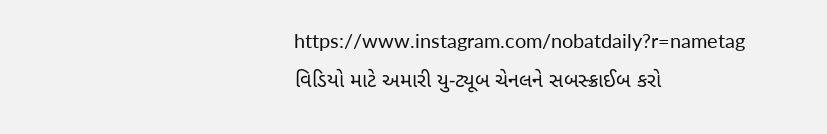https://www.instagram.com/nobatdaily?r=nametag
વિડિયો માટે અમારી યુ-ટ્યૂબ ચેનલને સબસ્ક્રાઈબ કરો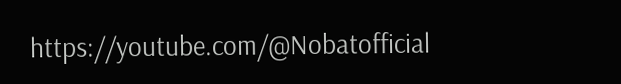https://youtube.com/@Nobatofficial